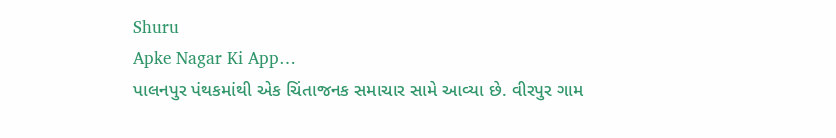Shuru
Apke Nagar Ki App…
પાલનપુર પંથકમાંથી એક ચિંતાજનક સમાચાર સામે આવ્યા છે. વીરપુર ગામ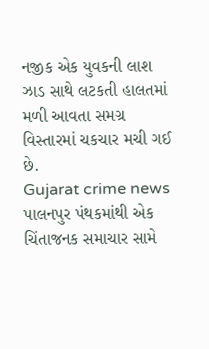નજીક એક યુવકની લાશ ઝાડ સાથે લટકતી હાલતમાં મળી આવતા સમગ્ર વિસ્તારમાં ચકચાર મચી ગઈ છે.
Gujarat crime news
પાલનપુર પંથકમાંથી એક ચિંતાજનક સમાચાર સામે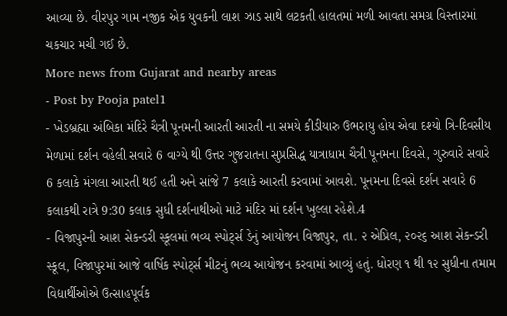આવ્યા છે. વીરપુર ગામ નજીક એક યુવકની લાશ ઝાડ સાથે લટકતી હાલતમાં મળી આવતા સમગ્ર વિસ્તારમાં ચકચાર મચી ગઈ છે.
More news from Gujarat and nearby areas
- Post by Pooja patel1
- ખેડબ્રહ્મા અંબિકા મંદિરે ચૈત્રી પૂનમની આરતી આરતી ના સમયે કીડીયારુ ઉભરાયુ હોય એવા દશ્યો ત્રિ-દિવસીય મેળામાં દર્શન વહેલી સવારે 6 વાગ્યે થી ઉત્તર ગુજરાતના સુપ્રસિદ્ધ યાત્રાધામ ચૈત્રી પૂનમના દિવસે, ગુરુવારે સવારે 6 કલાકે મંગલા આરતી થઈ હતી અને સાંજે 7 કલાકે આરતી કરવામાં આવશે. પૂનમના દિવસે દર્શન સવારે 6 કલાકથી રાત્રે 9:30 કલાક સુધી દર્શનાથીઓ માટે મંદિર માં દર્શન ખુલ્લા રહેશે.4
- વિજાપુરની આશ સેકન્ડરી સ્કૂલમાં ભવ્ય સ્પોર્ટ્સ ડેનું આયોજન વિજાપુર, તા. ૨ એપ્રિલ, ૨૦૨૬ આશ સેકન્ડરી સ્કૂલ, વિજાપુરમાં આજે વાર્ષિક સ્પોર્ટ્સ મીટનું ભવ્ય આયોજન કરવામાં આવ્યું હતું. ધોરણ ૧ થી ૧૨ સુધીના તમામ વિદ્યાર્થીઓએ ઉત્સાહપૂર્વક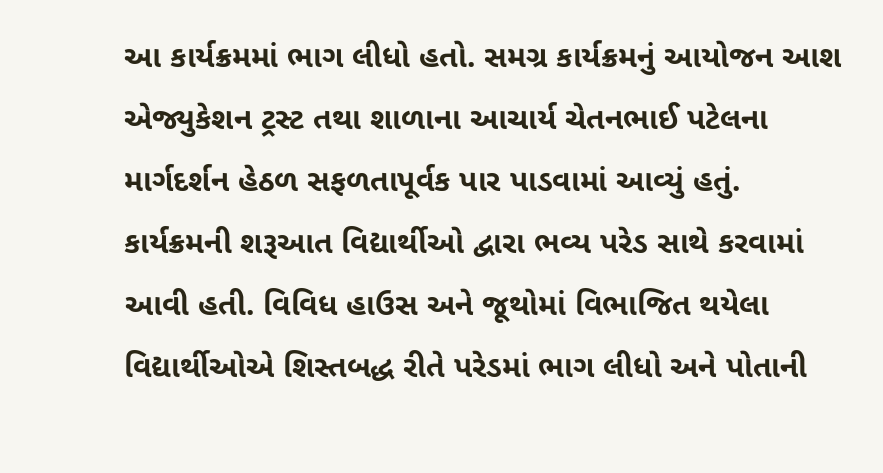આ કાર્યક્રમમાં ભાગ લીધો હતો. સમગ્ર કાર્યક્રમનું આયોજન આશ એજ્યુકેશન ટ્રસ્ટ તથા શાળાના આચાર્ય ચેતનભાઈ પટેલના માર્ગદર્શન હેઠળ સફળતાપૂર્વક પાર પાડવામાં આવ્યું હતું. કાર્યક્રમની શરૂઆત વિદ્યાર્થીઓ દ્વારા ભવ્ય પરેડ સાથે કરવામાં આવી હતી. વિવિધ હાઉસ અને જૂથોમાં વિભાજિત થયેલા વિદ્યાર્થીઓએ શિસ્તબદ્ધ રીતે પરેડમાં ભાગ લીધો અને પોતાની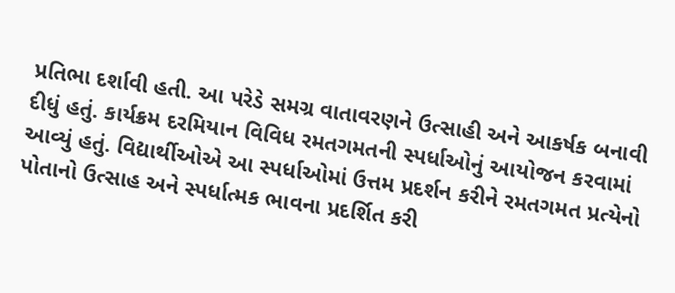પ્રતિભા દર્શાવી હતી. આ પરેડે સમગ્ર વાતાવરણને ઉત્સાહી અને આકર્ષક બનાવી દીધું હતું. કાર્યક્રમ દરમિયાન વિવિધ રમતગમતની સ્પર્ધાઓનું આયોજન કરવામાં આવ્યું હતું. વિદ્યાર્થીઓએ આ સ્પર્ધાઓમાં ઉત્તમ પ્રદર્શન કરીને રમતગમત પ્રત્યેનો પોતાનો ઉત્સાહ અને સ્પર્ધાત્મક ભાવના પ્રદર્શિત કરી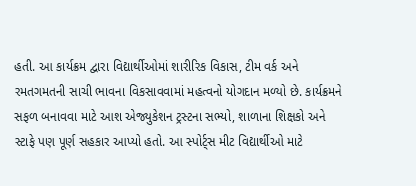હતી. આ કાર્યક્રમ દ્વારા વિદ્યાર્થીઓમાં શારીરિક વિકાસ, ટીમ વર્ક અને રમતગમતની સાચી ભાવના વિકસાવવામાં મહત્વનો યોગદાન મળ્યો છે. કાર્યક્રમને સફળ બનાવવા માટે આશ એજ્યુકેશન ટ્રસ્ટના સભ્યો, શાળાના શિક્ષકો અને સ્ટાફે પણ પૂર્ણ સહકાર આપ્યો હતો. આ સ્પોર્ટ્સ મીટ વિદ્યાર્થીઓ માટે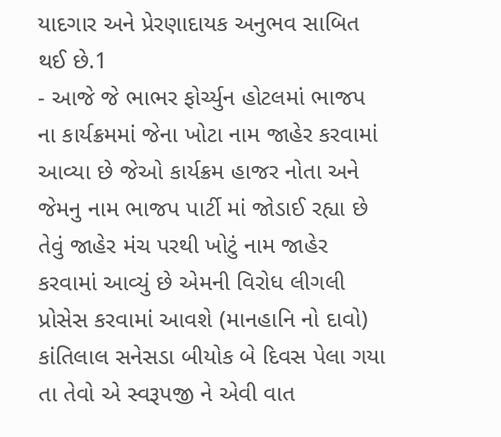યાદગાર અને પ્રેરણાદાયક અનુભવ સાબિત થઈ છે.1
- આજે જે ભાભર ફોર્ચ્યુન હોટલમાં ભાજપ ના કાર્યક્રમમાં જેના ખોટા નામ જાહેર કરવામાં આવ્યા છે જેઓ કાર્યક્રમ હાજર નોતા અને જેમનુ નામ ભાજપ પાર્ટી માં જોડાઈ રહ્યા છે તેવું જાહેર મંચ પરથી ખોટું નામ જાહેર કરવામાં આવ્યું છે એમની વિરોધ લીગલી પ્રોસેસ કરવામાં આવશે (માનહાનિ નો દાવો) કાંતિલાલ સનેસડા બીયોક બે દિવસ પેલા ગયા તા તેવો એ સ્વરૂપજી ને એવી વાત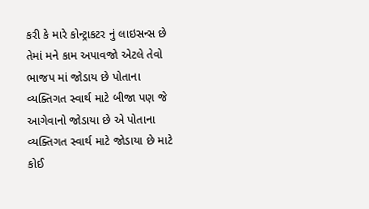કરી કે મારે કોન્ટ્રાકટર નું લાઇસન્સ છે તેમાં મને કામ અપાવજો એટલે તેવો ભાજપ માં જોડાય છે પોતાના વ્યક્તિગત સ્વાર્થ માટે બીજા પણ જે આગેવાનો જોડાયા છે એ પોતાના વ્યક્તિગત સ્વાર્થ માટે જોડાયા છે માટે કોઈ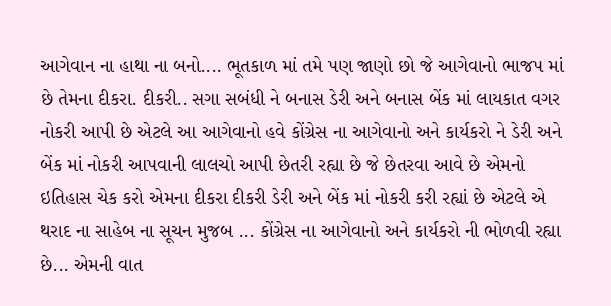આગેવાન ના હાથા ના બનો.... ભૂતકાળ માં તમે પણ જાણો છો જે આગેવાનો ભાજપ માં છે તેમના દીકરા. દીકરી.. સગા સબંધી ને બનાસ ડેરી અને બનાસ બેંક માં લાયકાત વગર નોકરી આપી છે એટલે આ આગેવાનો હવે કોંગ્રેસ ના આગેવાનો અને કાર્યકરો ને ડેરી અને બેંક માં નોકરી આપવાની લાલચો આપી છેતરી રહ્યા છે જે છેતરવા આવે છે એમનો ઇતિહાસ ચેક કરો એમના દીકરા દીકરી ડેરી અને બેંક માં નોકરી કરી રહ્યાં છે એટલે એ થરાદ ના સાહેબ ના સૂચન મુજબ ... કોંગ્રેસ ના આગેવાનો અને કાર્યકરો ની ભોળવી રહ્યા છે... એમની વાત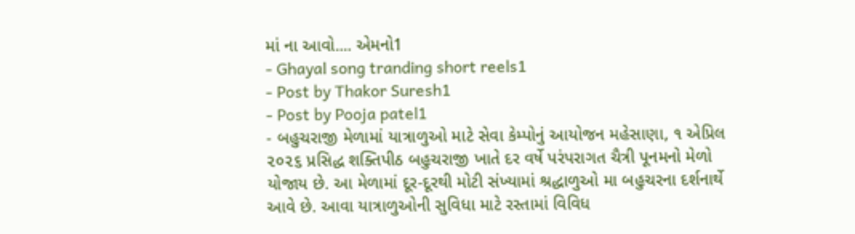માં ના આવો.... એમનો1
- Ghayal song tranding short reels1
- Post by Thakor Suresh1
- Post by Pooja patel1
- બહુચરાજી મેળામાં યાત્રાળુઓ માટે સેવા કેમ્પોનું આયોજન મહેસાણા, ૧ એપ્રિલ ૨૦૨૬ પ્રસિદ્ધ શક્તિપીઠ બહુચરાજી ખાતે દર વર્ષે પરંપરાગત ચૈત્રી પૂનમનો મેળો યોજાય છે. આ મેળામાં દૂર-દૂરથી મોટી સંખ્યામાં શ્રદ્ધાળુઓ મા બહુચરના દર્શનાર્થે આવે છે. આવા યાત્રાળુઓની સુવિધા માટે રસ્તામાં વિવિધ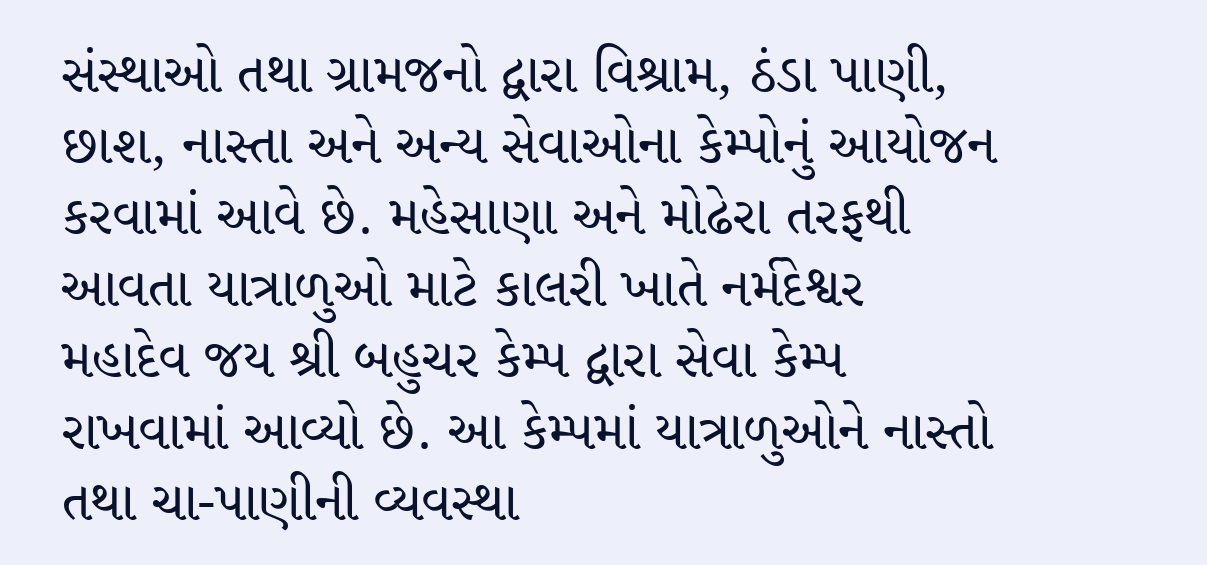સંસ્થાઓ તથા ગ્રામજનો દ્વારા વિશ્રામ, ઠંડા પાણી, છાશ, નાસ્તા અને અન્ય સેવાઓના કેમ્પોનું આયોજન કરવામાં આવે છે. મહેસાણા અને મોઢેરા તરફથી આવતા યાત્રાળુઓ માટે કાલરી ખાતે નર્મદેશ્વર મહાદેવ જય શ્રી બહુચર કેમ્પ દ્વારા સેવા કેમ્પ રાખવામાં આવ્યો છે. આ કેમ્પમાં યાત્રાળુઓને નાસ્તો તથા ચા-પાણીની વ્યવસ્થા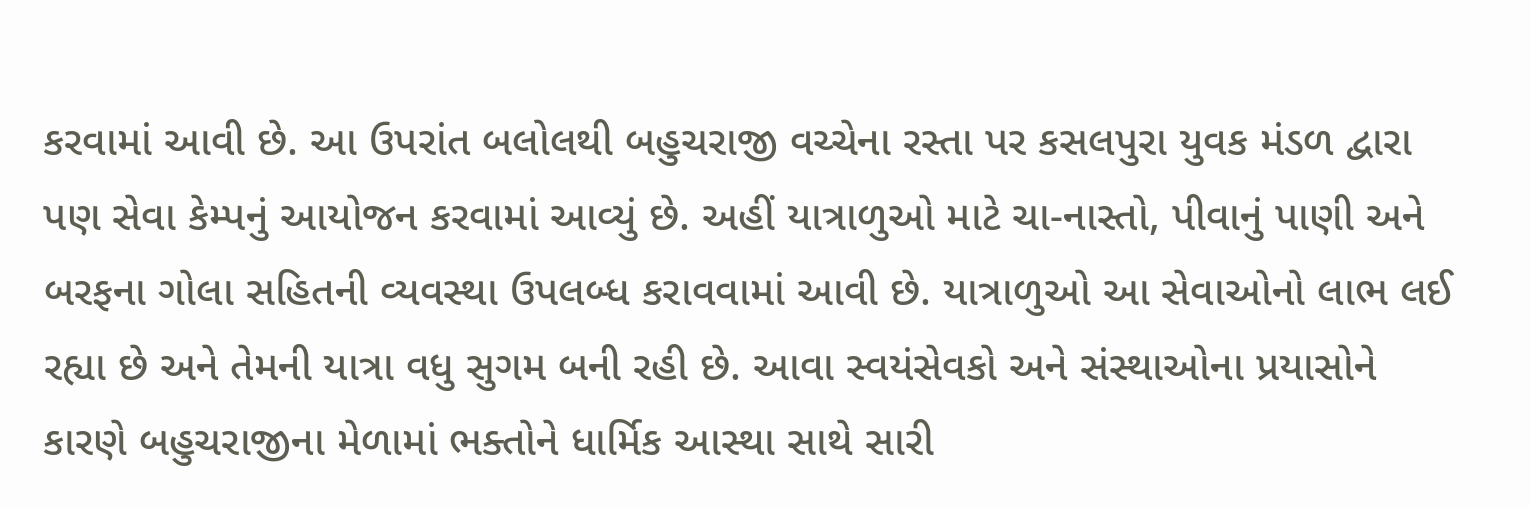કરવામાં આવી છે. આ ઉપરાંત બલોલથી બહુચરાજી વચ્ચેના રસ્તા પર કસલપુરા યુવક મંડળ દ્વારા પણ સેવા કેમ્પનું આયોજન કરવામાં આવ્યું છે. અહીં યાત્રાળુઓ માટે ચા-નાસ્તો, પીવાનું પાણી અને બરફના ગોલા સહિતની વ્યવસ્થા ઉપલબ્ધ કરાવવામાં આવી છે. યાત્રાળુઓ આ સેવાઓનો લાભ લઈ રહ્યા છે અને તેમની યાત્રા વધુ સુગમ બની રહી છે. આવા સ્વયંસેવકો અને સંસ્થાઓના પ્રયાસોને કારણે બહુચરાજીના મેળામાં ભક્તોને ધાર્મિક આસ્થા સાથે સારી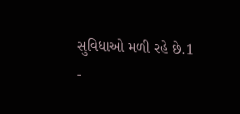સુવિધાઓ મળી રહે છે.1
-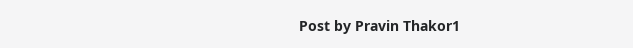Post by Pravin Thakor1